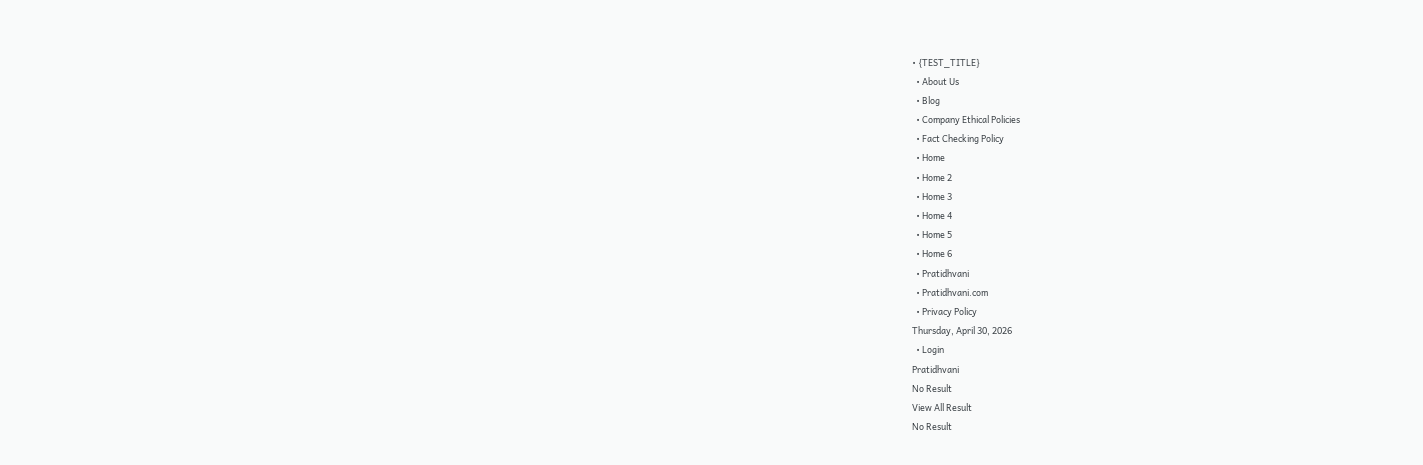• {TEST_TITLE}
  • About Us
  • Blog
  • Company Ethical Policies
  • Fact Checking Policy
  • Home
  • Home 2
  • Home 3
  • Home 4
  • Home 5
  • Home 6
  • Pratidhvani
  • Pratidhvani.com
  • Privacy Policy
Thursday, April 30, 2026
  • Login
Pratidhvani
No Result
View All Result
No Result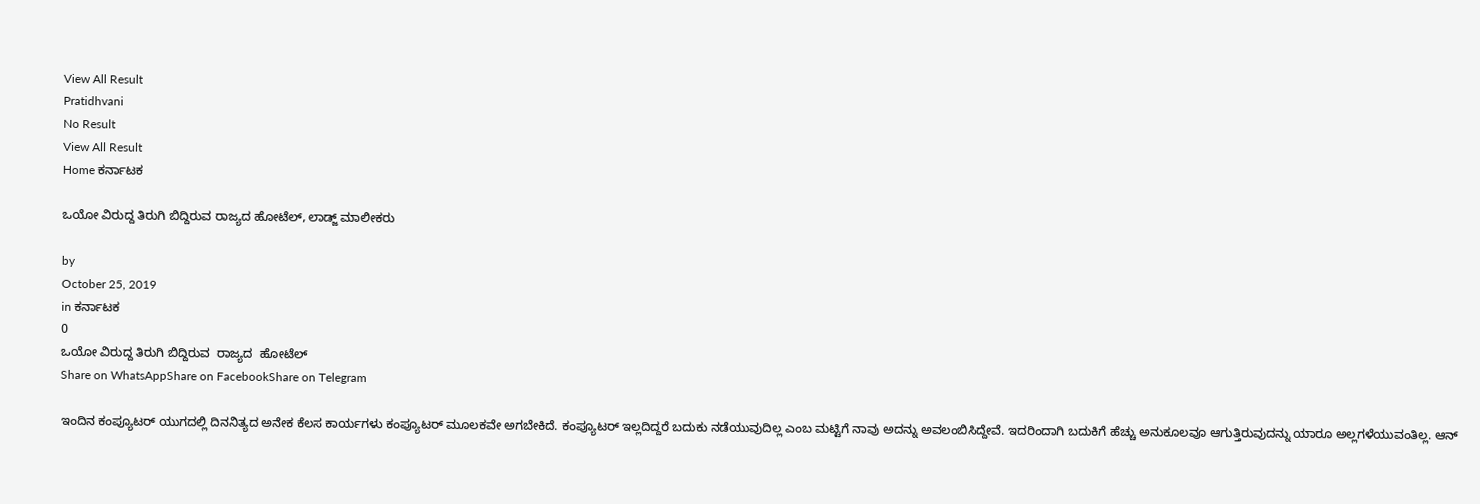View All Result
Pratidhvani
No Result
View All Result
Home ಕರ್ನಾಟಕ

ಒಯೋ ವಿರುದ್ದ ತಿರುಗಿ ಬಿದ್ದಿರುವ ರಾಜ್ಯದ ಹೋಟೆಲ್, ಲಾಡ್ಜ್ ಮಾಲೀಕರು

by
October 25, 2019
in ಕರ್ನಾಟಕ
0
ಒಯೋ ವಿರುದ್ದ ತಿರುಗಿ ಬಿದ್ದಿರುವ  ರಾಜ್ಯದ  ಹೋಟೆಲ್
Share on WhatsAppShare on FacebookShare on Telegram

ಇಂದಿನ ಕಂಪ್ಯೂಟರ್ ಯುಗದಲ್ಲಿ ದಿನನಿತ್ಯದ ಅನೇಕ ಕೆಲಸ ಕಾರ್ಯಗಳು ಕಂಪ್ಯೂಟರ್ ಮೂಲಕವೇ ಅಗಬೇಕಿದೆ. ಕಂಪ್ಯೂಟರ್ ಇಲ್ಲದಿದ್ದರೆ ಬದುಕು ನಡೆಯುವುದಿಲ್ಲ ಎಂಬ ಮಟ್ಟಿಗೆ ನಾವು ಅದನ್ನು ಅವಲಂಬಿಸಿದ್ದೇವೆ. ಇದರಿಂದಾಗಿ ಬದುಕಿಗೆ ಹೆಚ್ಚು ಅನುಕೂಲವೂ ಆಗುತ್ತಿರುವುದನ್ನು ಯಾರೂ ಅಲ್ಲಗಳೆಯುವಂತಿಲ್ಲ. ಆನ್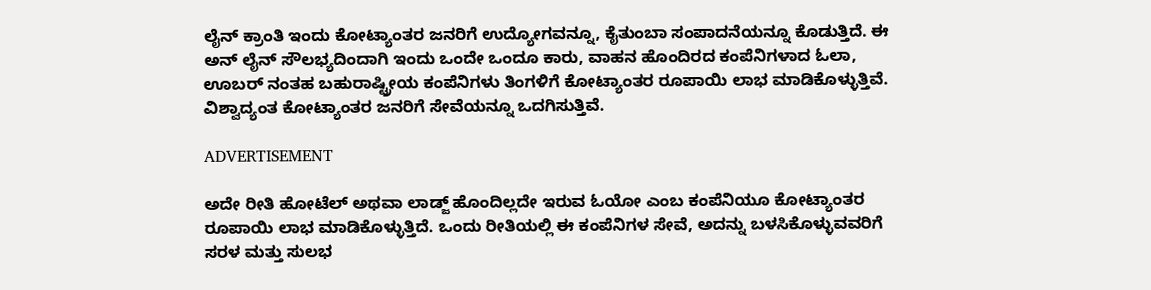ಲೈನ್ ಕ್ರಾಂತಿ ಇಂದು ಕೋಟ್ಯಾಂತರ ಜನರಿಗೆ ಉದ್ಯೋಗವನ್ನೂ, ಕೈತುಂಬಾ ಸಂಪಾದನೆಯನ್ನೂ ಕೊಡುತ್ತಿದೆ. ಈ ಅನ್ ಲೈನ್ ಸೌಲಭ್ಯದಿಂದಾಗಿ ಇಂದು ಒಂದೇ ಒಂದೂ ಕಾರು, ವಾಹನ ಹೊಂದಿರದ ಕಂಪೆನಿಗಳಾದ ಓಲಾ, ಊಬರ್ ನಂತಹ ಬಹುರಾಷ್ಟ್ರೀಯ ಕಂಪೆನಿಗಳು ತಿಂಗಳಿಗೆ ಕೋಟ್ಯಾಂತರ ರೂಪಾಯಿ ಲಾಭ ಮಾಡಿಕೊಳ್ಳುತ್ತಿವೆ. ವಿಶ್ವಾದ್ಯಂತ ಕೋಟ್ಯಾಂತರ ಜನರಿಗೆ ಸೇವೆಯನ್ನೂ ಒದಗಿಸುತ್ತಿವೆ.

ADVERTISEMENT

ಅದೇ ರೀತಿ ಹೋಟೆಲ್ ಅಥವಾ ಲಾಡ್ಜ್ ಹೊಂದಿಲ್ಲದೇ ಇರುವ ಓಯೋ ಎಂಬ ಕಂಪೆನಿಯೂ ಕೋಟ್ಯಾಂತರ ರೂಪಾಯಿ ಲಾಭ ಮಾಡಿಕೊಳ್ಳುತ್ತಿದೆ. ಒಂದು ರೀತಿಯಲ್ಲಿ ಈ ಕಂಪೆನಿಗಳ ಸೇವೆ, ಅದನ್ನು ಬಳಸಿಕೊಳ್ಳುವವರಿಗೆ ಸರಳ ಮತ್ತು ಸುಲಭ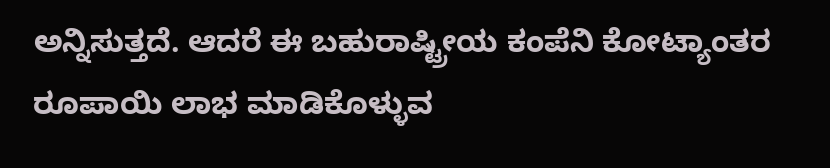ಅನ್ನಿಸುತ್ತದೆ. ಆದರೆ ಈ ಬಹುರಾಷ್ಟ್ರೀಯ ಕಂಪೆನಿ ಕೋಟ್ಯಾಂತರ ರೂಪಾಯಿ ಲಾಭ ಮಾಡಿಕೊಳ್ಳುವ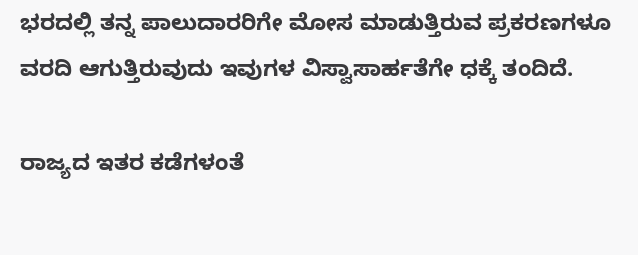ಭರದಲ್ಲಿ ತನ್ನ ಪಾಲುದಾರರಿಗೇ ಮೋಸ ಮಾಡುತ್ತಿರುವ ಪ್ರಕರಣಗಳೂ ವರದಿ ಆಗುತ್ತಿರುವುದು ಇವುಗಳ ವಿಸ್ವಾಸಾರ್ಹತೆಗೇ ಧಕ್ಕೆ ತಂದಿದೆ.

ರಾಜ್ಯದ ಇತರ ಕಡೆಗಳಂತೆ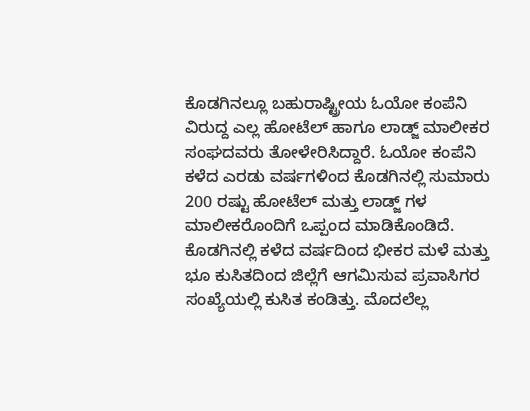ಕೊಡಗಿನಲ್ಲೂ ಬಹುರಾಷ್ಟ್ರೀಯ ಓಯೋ ಕಂಪೆನಿ ವಿರುದ್ದ ಎಲ್ಲ ಹೋಟೆಲ್ ಹಾಗೂ ಲಾಡ್ಜ್ ಮಾಲೀಕರ ಸಂಘದವರು ತೋಳೇರಿಸಿದ್ದಾರೆ. ಓಯೋ ಕಂಪೆನಿ ಕಳೆದ ಎರಡು ವರ್ಷಗಳಿಂದ ಕೊಡಗಿನಲ್ಲಿ ಸುಮಾರು 200 ರಷ್ಟು ಹೋಟೆಲ್ ಮತ್ತು ಲಾಡ್ಜ್ ಗಳ ಮಾಲೀಕರೊಂದಿಗೆ ಒಪ್ಪಂದ ಮಾಡಿಕೊಂಡಿದೆ. ಕೊಡಗಿನಲ್ಲಿ ಕಳೆದ ವರ್ಷದಿಂದ ಭೀಕರ ಮಳೆ ಮತ್ತು ಭೂ ಕುಸಿತದಿಂದ ಜಿಲ್ಲೆಗೆ ಆಗಮಿಸುವ ಪ್ರವಾಸಿಗರ ಸಂಖ್ಯೆಯಲ್ಲಿ ಕುಸಿತ ಕಂಡಿತ್ತು. ಮೊದಲೆಲ್ಲ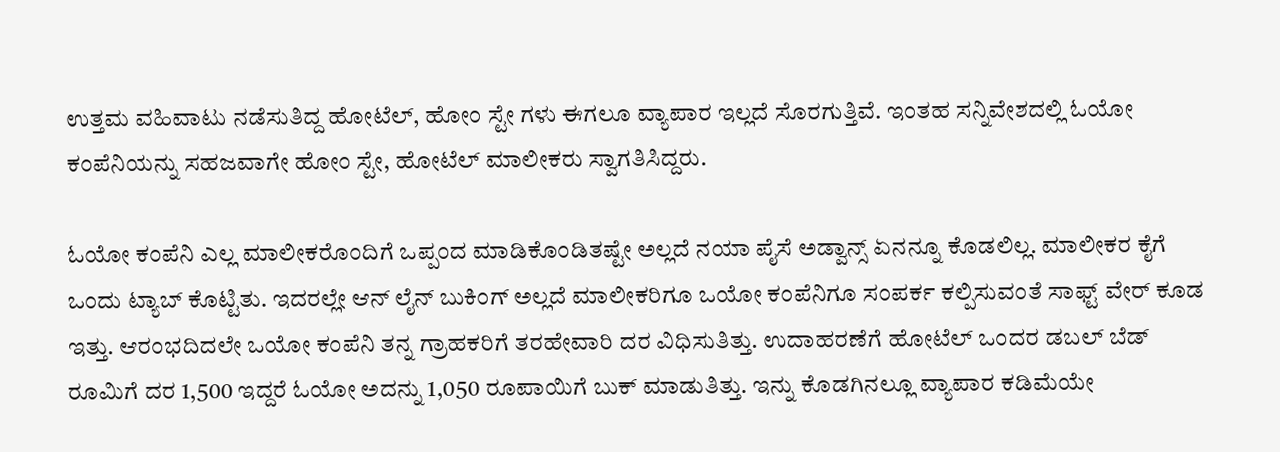ಉತ್ತಮ ವಹಿವಾಟು ನಡೆಸುತಿದ್ದ ಹೋಟೆಲ್, ಹೋಂ ಸ್ಟೇ ಗಳು ಈಗಲೂ ವ್ಯಾಪಾರ ಇಲ್ಲದೆ ಸೊರಗುತ್ತಿವೆ. ಇಂತಹ ಸನ್ನಿವೇಶದಲ್ಲಿ ಓಯೋ ಕಂಪೆನಿಯನ್ನು ಸಹಜವಾಗೇ ಹೋಂ ಸ್ಟೇ, ಹೋಟೆಲ್ ಮಾಲೀಕರು ಸ್ವಾಗತಿಸಿದ್ದರು.

ಓಯೋ ಕಂಪೆನಿ ಎಲ್ಲ ಮಾಲೀಕರೊಂದಿಗೆ ಒಪ್ಪಂದ ಮಾಡಿಕೊಂಡಿತಷ್ಟೇ ಅಲ್ಲದೆ ನಯಾ ಪೈಸೆ ಅಡ್ವಾನ್ಸ್ ಏನನ್ನೂ ಕೊಡಲಿಲ್ಲ. ಮಾಲೀಕರ ಕೈಗೆ ಒಂದು ಟ್ಯಾಬ್ ಕೊಟ್ಟಿತು. ಇದರಲ್ಲೇ ಆನ್ ಲೈನ್ ಬುಕಿಂಗ್ ಅಲ್ಲದೆ ಮಾಲೀಕರಿಗೂ ಒಯೋ ಕಂಪೆನಿಗೂ ಸಂಪರ್ಕ ಕಲ್ಪಿಸುವಂತೆ ಸಾಫ್ಟ್ ವೇರ್ ಕೂಡ ಇತ್ತು. ಆರಂಭದಿದಲೇ ಒಯೋ ಕಂಪೆನಿ ತನ್ನ ಗ್ರಾಹಕರಿಗೆ ತರಹೇವಾರಿ ದರ ವಿಧಿಸುತಿತ್ತು. ಉದಾಹರಣೆಗೆ ಹೋಟೆಲ್ ಒಂದರ ಡಬಲ್ ಬೆಡ್ ರೂಮಿಗೆ ದರ 1,500 ಇದ್ದರೆ ಓಯೋ ಅದನ್ನು 1,050 ರೂಪಾಯಿಗೆ ಬುಕ್ ಮಾಡುತಿತ್ತು. ಇನ್ನು ಕೊಡಗಿನಲ್ಲೂ ವ್ಯಾಪಾರ ಕಡಿಮೆಯೇ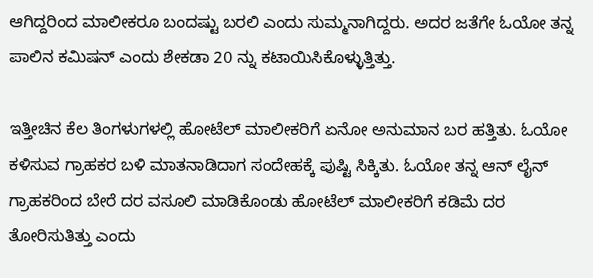ಆಗಿದ್ದರಿಂದ ಮಾಲೀಕರೂ ಬಂದಷ್ಟು ಬರಲಿ ಎಂದು ಸುಮ್ಮನಾಗಿದ್ದರು. ಅದರ ಜತೆಗೇ ಓಯೋ ತನ್ನ ಪಾಲಿನ ಕಮಿಷನ್ ಎಂದು ಶೇಕಡಾ 20 ನ್ನು ಕಟಾಯಿಸಿಕೊಳ್ಳುತ್ತಿತ್ತು.

ಇತ್ತೀಚಿನ ಕೆಲ ತಿಂಗಳುಗಳಲ್ಲಿ ಹೋಟೆಲ್ ಮಾಲೀಕರಿಗೆ ಏನೋ ಅನುಮಾನ ಬರ ಹತ್ತಿತು. ಓಯೋ ಕಳಿಸುವ ಗ್ರಾಹಕರ ಬಳಿ ಮಾತನಾಡಿದಾಗ ಸಂದೇಹಕ್ಕೆ ಪುಷ್ಟಿ ಸಿಕ್ಕಿತು. ಓಯೋ ತನ್ನ ಆನ್ ಲೈನ್ ಗ್ರಾಹಕರಿಂದ ಬೇರೆ ದರ ವಸೂಲಿ ಮಾಡಿಕೊಂಡು ಹೋಟೆಲ್ ಮಾಲೀಕರಿಗೆ ಕಡಿಮೆ ದರ ತೋರಿಸುತಿತ್ತು ಎಂದು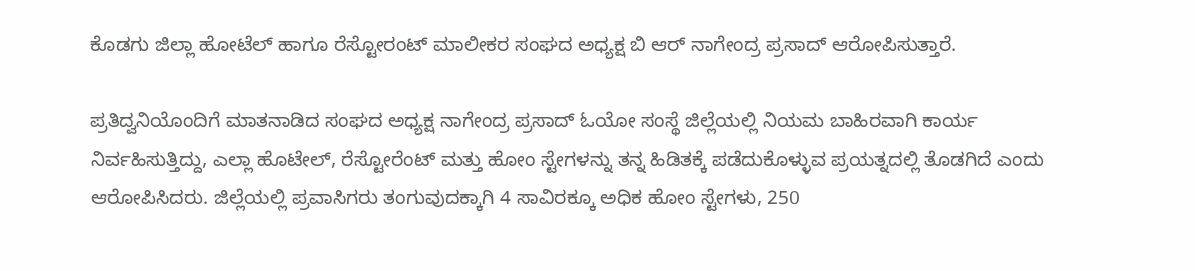ಕೊಡಗು ಜಿಲ್ಲಾ ಹೋಟೆಲ್ ಹಾಗೂ ರೆಸ್ಟೋರಂಟ್ ಮಾಲೀಕರ ಸಂಘದ ಅಧ್ಯಕ್ಷ ಬಿ ಆರ್ ನಾಗೇಂದ್ರ ಪ್ರಸಾದ್ ಆರೋಪಿಸುತ್ತಾರೆ.

ಪ್ರತಿದ್ವನಿಯೊಂದಿಗೆ ಮಾತನಾಡಿದ ಸಂಘದ ಅಧ್ಯಕ್ಷ ನಾಗೇಂದ್ರ ಪ್ರಸಾದ್ ಓಯೋ ಸಂಸ್ಥೆ ಜಿಲ್ಲೆಯಲ್ಲಿ ನಿಯಮ ಬಾಹಿರವಾಗಿ ಕಾರ್ಯ ನಿರ್ವಹಿಸುತ್ತಿದ್ದು, ಎಲ್ಲಾ ಹೊಟೇಲ್, ರೆಸ್ಟೋರೆಂಟ್ ಮತ್ತು ಹೋಂ ಸ್ಟೇಗಳನ್ನು ತನ್ನ ಹಿಡಿತಕ್ಕೆ ಪಡೆದುಕೊಳ್ಳುವ ಪ್ರಯತ್ನದಲ್ಲಿ ತೊಡಗಿದೆ ಎಂದು ಆರೋಪಿಸಿದರು. ಜಿಲ್ಲೆಯಲ್ಲಿ ಪ್ರವಾಸಿಗರು ತಂಗುವುದಕ್ಕಾಗಿ 4 ಸಾವಿರಕ್ಕೂ ಅಧಿಕ ಹೋಂ ಸ್ಟೇಗಳು, 250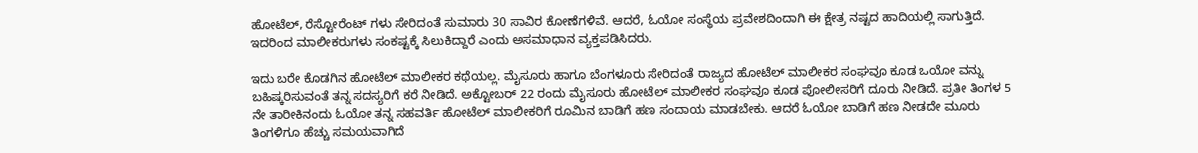ಹೋಟೆಲ್, ರೆಸ್ಟೋರೆಂಟ್ ಗಳು ಸೇರಿದಂತೆ ಸುಮಾರು 30 ಸಾವಿರ ಕೋಣೆಗಳಿವೆ. ಆದರೆ, ಓಯೋ ಸಂಸ್ಥೆಯ ಪ್ರವೇಶದಿಂದಾಗಿ ಈ ಕ್ಷೇತ್ರ ನಷ್ಟದ ಹಾದಿಯಲ್ಲಿ ಸಾಗುತ್ತಿದೆ. ಇದರಿಂದ ಮಾಲೀಕರುಗಳು ಸಂಕಷ್ಟಕ್ಕೆ ಸಿಲುಕಿದ್ದಾರೆ ಎಂದು ಅಸಮಾಧಾನ ವ್ಯಕ್ತಪಡಿಸಿದರು.

ಇದು ಬರೇ ಕೊಡಗಿನ ಹೋಟೆಲ್ ಮಾಲೀಕರ ಕಥೆಯಲ್ಲ. ಮೈಸೂರು ಹಾಗೂ ಬೆಂಗಳೂರು ಸೇರಿದಂತೆ ರಾಜ್ಯದ ಹೋಟೆಲ್ ಮಾಲೀಕರ ಸಂಘವೂ ಕೂಡ ಒಯೋ ವನ್ನು ಬಹಿಷ್ಕರಿಸುವಂತೆ ತನ್ನ ಸದಸ್ಯರಿಗೆ ಕರೆ ನೀಡಿದೆ. ಅಕ್ಟೋಬರ್ 22 ರಂದು ಮೈಸೂರು ಹೋಟೆಲ್ ಮಾಲೀಕರ ಸಂಘವೂ ಕೂಡ ಪೋಲೀಸರಿಗೆ ದೂರು ನೀಡಿದೆ. ಪ್ರತೀ ತಿಂಗಳ 5 ನೇ ತಾರೀಕಿನಂದು ಓಯೋ ತನ್ನ ಸಹವರ್ತಿ ಹೋಟೆಲ್ ಮಾಲೀಕರಿಗೆ ರೂಮಿನ ಬಾಡಿಗೆ ಹಣ ಸಂದಾಯ ಮಾಡಬೇಕು. ಆದರೆ ಓಯೋ ಬಾಡಿಗೆ ಹಣ ನೀಡದೇ ಮೂರು ತಿಂಗಳಿಗೂ ಹೆಚ್ಚು ಸಮಯವಾಗಿದೆ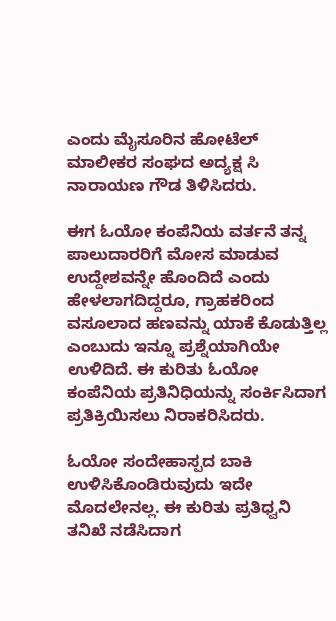ಎಂದು ಮೈಸೂರಿನ ಹೋಟೆಲ್ ಮಾಲೀಕರ ಸಂಘದ ಅದ್ಯಕ್ಷ ಸಿ ನಾರಾಯಣ ಗೌಡ ತಿಳಿಸಿದರು.

ಈಗ ಓಯೋ ಕಂಪೆನಿಯ ವರ್ತನೆ ತನ್ನ ಪಾಲುದಾರರಿಗೆ ಮೋಸ ಮಾಡುವ ಉದ್ದೇಶವನ್ನೇ ಹೊಂದಿದೆ ಎಂದು ಹೇಳಲಾಗದಿದ್ದರೂ, ಗ್ರಾಹಕರಿಂದ ವಸೂಲಾದ ಹಣವನ್ನು ಯಾಕೆ ಕೊಡುತ್ತಿಲ್ಲ ಎಂಬುದು ಇನ್ನೂ ಪ್ರಶ್ನೆಯಾಗಿಯೇ ಉಳಿದಿದೆ. ಈ ಕುರಿತು ಓಯೋ ಕಂಪೆನಿಯ ಪ್ರತಿನಿಧಿಯನ್ನು ಸಂರ್ಕಿಸಿದಾಗ ಪ್ರತಿಕ್ರಿಯಿಸಲು ನಿರಾಕರಿಸಿದರು.

ಓಯೋ ಸಂದೇಹಾಸ್ಪದ ಬಾಕಿ ಉಳಿಸಿಕೊಂಡಿರುವುದು ಇದೇ ಮೊದಲೇನಲ್ಲ. ಈ ಕುರಿತು ಪ್ರತಿಧ್ವನಿ ತನಿಖೆ ನಡೆಸಿದಾಗ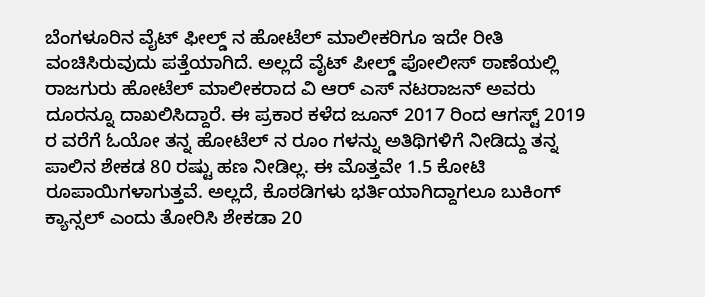ಬೆಂಗಳೂರಿನ ವೈಟ್ ಫೀಲ್ಡ್ ನ ಹೋಟೆಲ್ ಮಾಲೀಕರಿಗೂ ಇದೇ ರೀತಿ ವಂಚಿಸಿರುವುದು ಪತ್ತೆಯಾಗಿದೆ. ಅಲ್ಲದೆ ವೈಟ್ ಪೀಲ್ಡ್ ಪೋಲೀಸ್ ಠಾಣೆಯಲ್ಲಿ ರಾಜಗುರು ಹೋಟೆಲ್ ಮಾಲೀಕರಾದ ವಿ ಆರ್ ಎಸ್ ನಟರಾಜನ್ ಅವರು ದೂರನ್ನೂ ದಾಖಲಿಸಿದ್ದಾರೆ. ಈ ಪ್ರಕಾರ ಕಳೆದ ಜೂನ್ 2017 ರಿಂದ ಆಗಸ್ಟ್ 2019 ರ ವರೆಗೆ ಓಯೋ ತನ್ನ ಹೋಟೆಲ್ ನ ರೂಂ ಗಳನ್ನು ಅತಿಥಿಗಳಿಗೆ ನೀಡಿದ್ದು ತನ್ನ ಪಾಲಿನ ಶೇಕಡ 80 ರಷ್ಟು ಹಣ ನೀಡಿಲ್ಲ. ಈ ಮೊತ್ತವೇ 1.5 ಕೋಟಿ ರೂಪಾಯಿಗಳಾಗುತ್ತವೆ. ಅಲ್ಲದೆ, ಕೊಠಡಿಗಳು ಭರ್ತಿಯಾಗಿದ್ದಾಗಲೂ ಬುಕಿಂಗ್ ಕ್ಯಾನ್ಸಲ್ ಎಂದು ತೋರಿಸಿ ಶೇಕಡಾ 20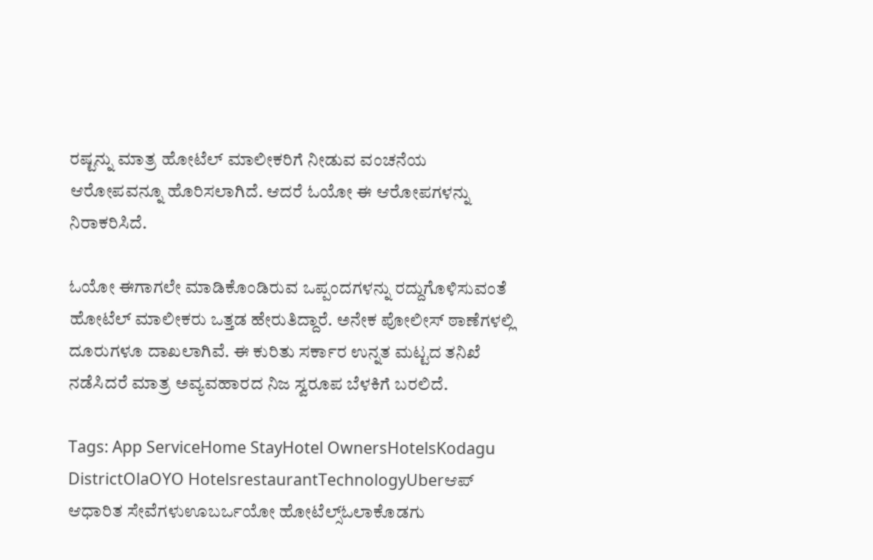ರಷ್ಟನ್ನು ಮಾತ್ರ ಹೋಟೆಲ್ ಮಾಲೀಕರಿಗೆ ನೀಡುವ ವಂಚನೆಯ ಆರೋಪವನ್ನೂ ಹೊರಿಸಲಾಗಿದೆ. ಆದರೆ ಓಯೋ ಈ ಆರೋಪಗಳನ್ನು ನಿರಾಕರಿಸಿದೆ.

ಓಯೋ ಈಗಾಗಲೇ ಮಾಡಿಕೊಂಡಿರುವ ಒಪ್ಪಂದಗಳನ್ನು ರದ್ದುಗೊಳಿಸುವಂತೆ ಹೋಟೆಲ್ ಮಾಲೀಕರು ಒತ್ತಡ ಹೇರುತಿದ್ದಾರೆ. ಅನೇಕ ಪೋಲೀಸ್ ಠಾಣೆಗಳಲ್ಲಿ ದೂರುಗಳೂ ದಾಖಲಾಗಿವೆ. ಈ ಕುರಿತು ಸರ್ಕಾರ ಉನ್ನತ ಮಟ್ಟದ ತನಿಖೆ ನಡೆಸಿದರೆ ಮಾತ್ರ ಅವ್ಯವಹಾರದ ನಿಜ ಸ್ವರೂಪ ಬೆಳಕಿಗೆ ಬರಲಿದೆ.

Tags: App ServiceHome StayHotel OwnersHotelsKodagu DistrictOlaOYO HotelsrestaurantTechnologyUberಆಪ್ ಆಧಾರಿತ ಸೇವೆಗಳುಊಬರ್ಒಯೋ ಹೋಟೆಲ್ಸ್ಓಲಾಕೊಡಗು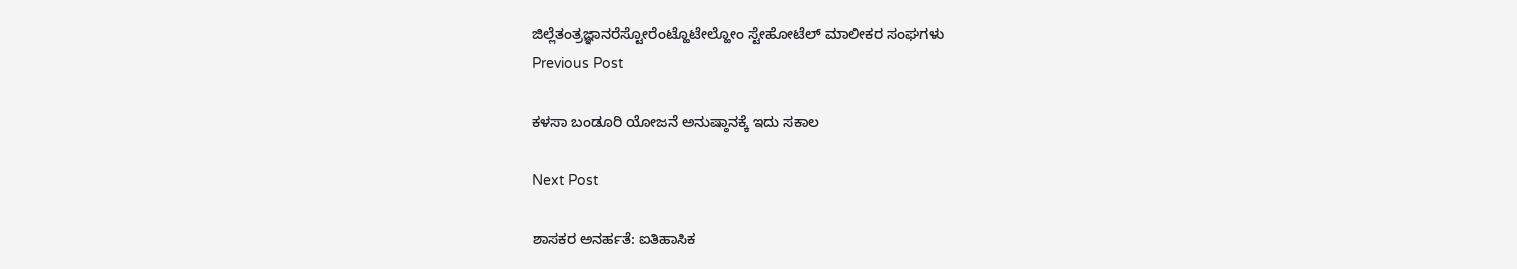ಜಿಲ್ಲೆತಂತ್ರಜ್ಞಾನರೆಸ್ಟೋರೆಂಟ್ಹೊಟೇಲ್ಹೋಂ ಸ್ಟೇಹೋಟೆಲ್ ಮಾಲೀಕರ ಸಂಘಗಳು
Previous Post

ಕಳಸಾ ಬಂಡೂರಿ ಯೋಜನೆ ಅನುಷ್ಠಾನಕ್ಕೆ ಇದು ಸಕಾಲ

Next Post

ಶಾಸಕರ ಅನರ್ಹತೆ: ಐತಿಹಾಸಿಕ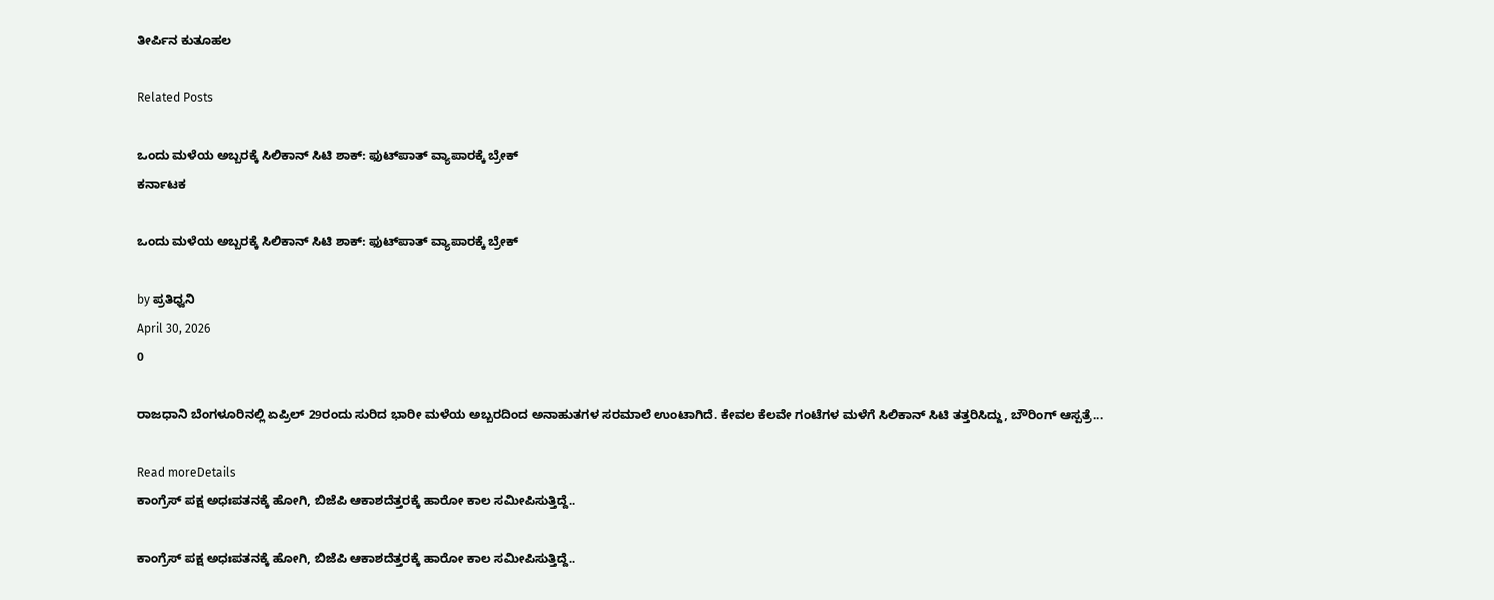ತೀರ್ಪಿನ ಕುತೂಹಲ

Related Posts

ಒಂದು ಮಳೆಯ ಅಬ್ಬರಕ್ಕೆ ಸಿಲಿಕಾನ್ ಸಿಟಿ ಶಾಕ್: ಫುಟ್‌ಪಾತ್ ವ್ಯಾಪಾರಕ್ಕೆ ಬ್ರೇಕ್
ಕರ್ನಾಟಕ

ಒಂದು ಮಳೆಯ ಅಬ್ಬರಕ್ಕೆ ಸಿಲಿಕಾನ್ ಸಿಟಿ ಶಾಕ್: ಫುಟ್‌ಪಾತ್ ವ್ಯಾಪಾರಕ್ಕೆ ಬ್ರೇಕ್

by ಪ್ರತಿಧ್ವನಿ
April 30, 2026
0

ರಾಜಧಾನಿ ಬೆಂಗಳೂರಿನಲ್ಲಿ ಏಪ್ರಿಲ್ 29ರಂದು ಸುರಿದ ಭಾರೀ ಮಳೆಯ ಅಬ್ಬರದಿಂದ ಅನಾಹುತಗಳ ಸರಮಾಲೆ ಉಂಟಾಗಿದೆ. ಕೇವಲ ಕೆಲವೇ ಗಂಟೆಗಳ ಮಳೆಗೆ ಸಿಲಿಕಾನ್ ಸಿಟಿ ತತ್ತರಿಸಿದ್ದು, ಬೌರಿಂಗ್ ಆಸ್ಪತ್ರೆ...

Read moreDetails
ಕಾಂಗ್ರೆಸ್ ಪಕ್ಷ ಅಧಃಪತನಕ್ಕೆ ಹೋಗಿ, ಬಿಜೆಪಿ ಆಕಾಶದೆತ್ತರಕ್ಕೆ ಹಾರೋ ಕಾಲ ಸಮೀಪಿಸುತ್ತಿದ್ದೆ..

ಕಾಂಗ್ರೆಸ್ ಪಕ್ಷ ಅಧಃಪತನಕ್ಕೆ ಹೋಗಿ, ಬಿಜೆಪಿ ಆಕಾಶದೆತ್ತರಕ್ಕೆ ಹಾರೋ ಕಾಲ ಸಮೀಪಿಸುತ್ತಿದ್ದೆ..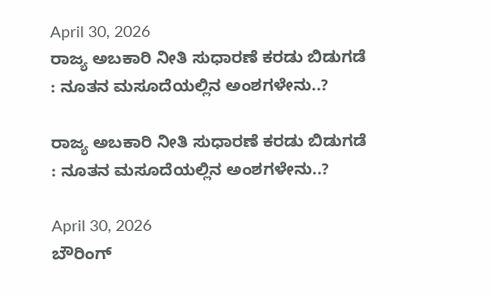April 30, 2026
ರಾಜ್ಯ ಅಬಕಾರಿ ನೀತಿ ಸುಧಾರಣೆ ಕರಡು ಬಿಡುಗಡೆ : ನೂತನ ಮಸೂದೆಯಲ್ಲಿನ ಅಂಶಗಳೇನು..?

ರಾಜ್ಯ ಅಬಕಾರಿ ನೀತಿ ಸುಧಾರಣೆ ಕರಡು ಬಿಡುಗಡೆ : ನೂತನ ಮಸೂದೆಯಲ್ಲಿನ ಅಂಶಗಳೇನು..?

April 30, 2026
ಬೌರಿಂಗ್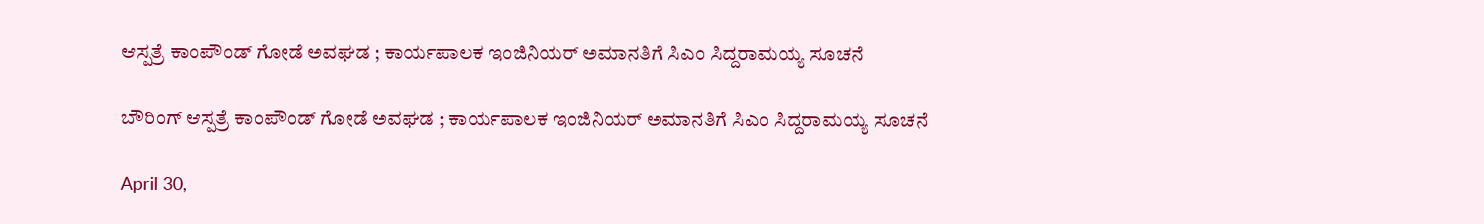ಆಸ್ಪತ್ರೆ ಕಾಂಪೌಂಡ್ ಗೋಡೆ ಅವಘಡ ; ಕಾರ್ಯಪಾಲಕ ಇಂಜಿನಿಯರ್ ಅಮಾನತಿಗೆ ಸಿಎಂ ಸಿದ್ದರಾಮಯ್ಯ ಸೂಚನೆ

ಬೌರಿಂಗ್ ಆಸ್ಪತ್ರೆ ಕಾಂಪೌಂಡ್ ಗೋಡೆ ಅವಘಡ ; ಕಾರ್ಯಪಾಲಕ ಇಂಜಿನಿಯರ್ ಅಮಾನತಿಗೆ ಸಿಎಂ ಸಿದ್ದರಾಮಯ್ಯ ಸೂಚನೆ

April 30,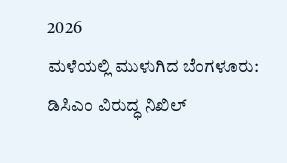2026
ಮಳೆಯಲ್ಲಿ ಮುಳುಗಿದ ಬೆಂಗಳೂರು: ಡಿಸಿಎಂ ವಿರುದ್ಧ ನಿಖಿಲ್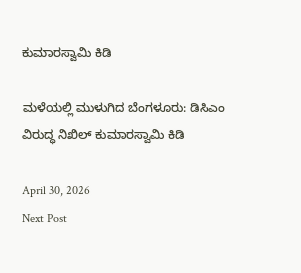ಕುಮಾರಸ್ವಾಮಿ ಕಿಡಿ

ಮಳೆಯಲ್ಲಿ ಮುಳುಗಿದ ಬೆಂಗಳೂರು: ಡಿಸಿಎಂ ವಿರುದ್ಧ ನಿಖಿಲ್ ಕುಮಾರಸ್ವಾಮಿ ಕಿಡಿ

April 30, 2026
Next Post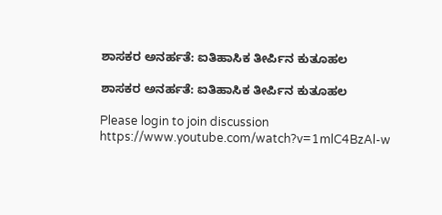ಶಾಸಕರ ಅನರ್ಹತೆ: ಐತಿಹಾಸಿಕ ತೀರ್ಪಿನ ಕುತೂಹಲ

ಶಾಸಕರ ಅನರ್ಹತೆ: ಐತಿಹಾಸಿಕ ತೀರ್ಪಿನ ಕುತೂಹಲ

Please login to join discussion
https://www.youtube.com/watch?v=1mlC4BzAl-w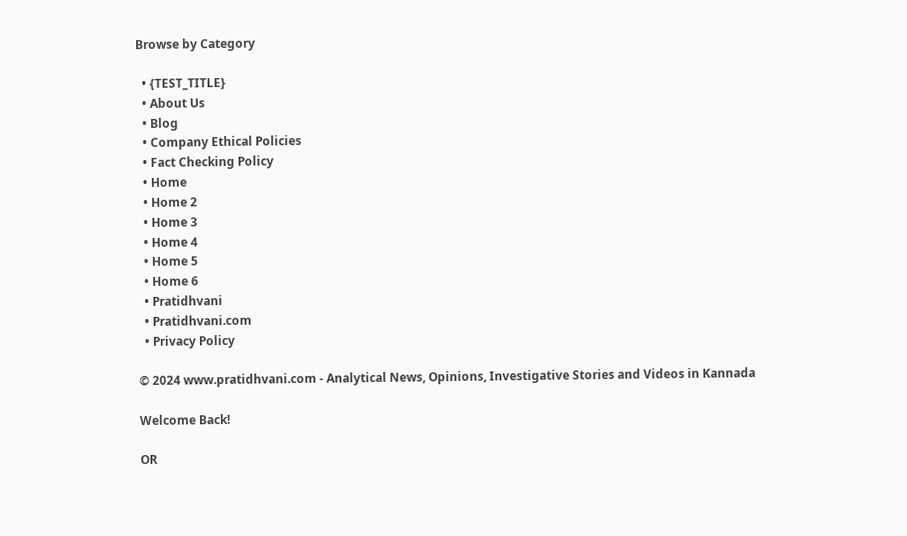Browse by Category

  • {TEST_TITLE}
  • About Us
  • Blog
  • Company Ethical Policies
  • Fact Checking Policy
  • Home
  • Home 2
  • Home 3
  • Home 4
  • Home 5
  • Home 6
  • Pratidhvani
  • Pratidhvani.com
  • Privacy Policy

© 2024 www.pratidhvani.com - Analytical News, Opinions, Investigative Stories and Videos in Kannada

Welcome Back!

OR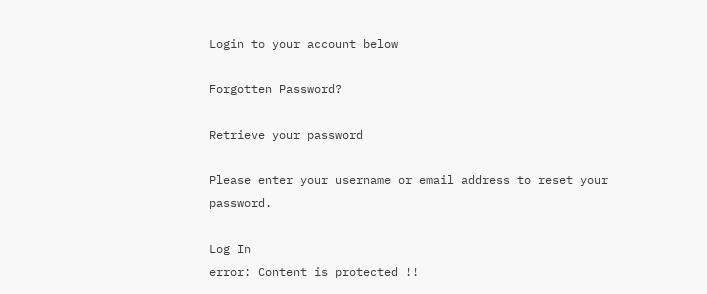Login to your account below

Forgotten Password?

Retrieve your password

Please enter your username or email address to reset your password.

Log In
error: Content is protected !!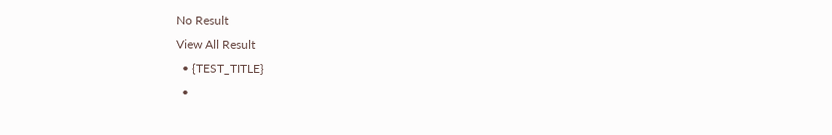No Result
View All Result
  • {TEST_TITLE}
  •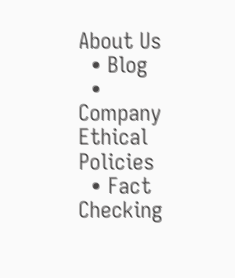About Us
  • Blog
  • Company Ethical Policies
  • Fact Checking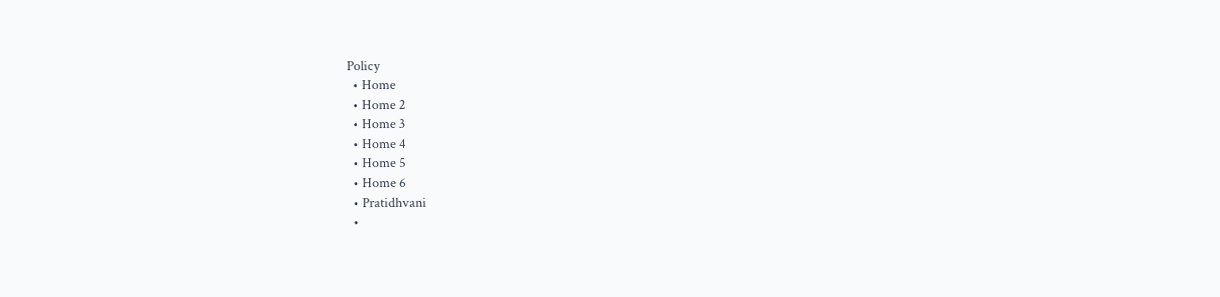Policy
  • Home
  • Home 2
  • Home 3
  • Home 4
  • Home 5
  • Home 6
  • Pratidhvani
  •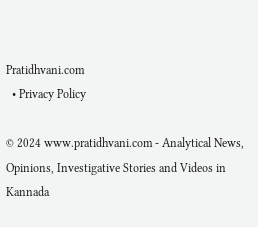Pratidhvani.com
  • Privacy Policy

© 2024 www.pratidhvani.com - Analytical News, Opinions, Investigative Stories and Videos in Kannada